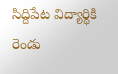సిద్దిపేట విద్యార్థికి రెండు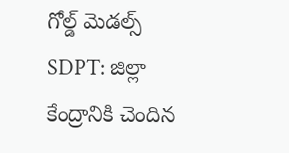గోల్డ్ మెడల్స్
SDPT: జిల్లా కేంద్రానికి చెందిన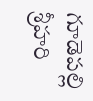గూడెపల్లి శ్రీహరి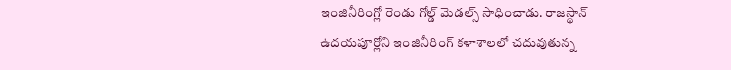ఇంజినీరింగ్లో రెండు గోల్డ్ మెడల్స్ సాధించాడు. రాజస్థాన్ ఉదయపూర్లోని ఇంజినీరింగ్ కళాశాలలో చదువుతున్న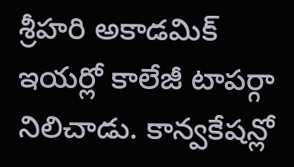శ్రీహరి అకాడమిక్ ఇయర్లో కాలేజీ టాపర్గా నిలిచాడు. కాన్వకేషన్లో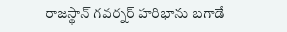రాజస్థాన్ గవర్నర్ హరిభాను బగాడే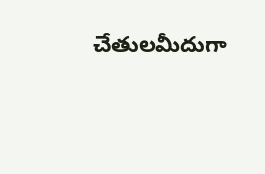చేతులమీదుగా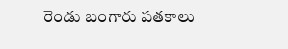రెండు బంగారు పతకాలు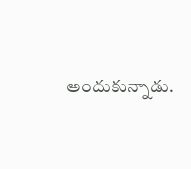అందుకున్నాడు.